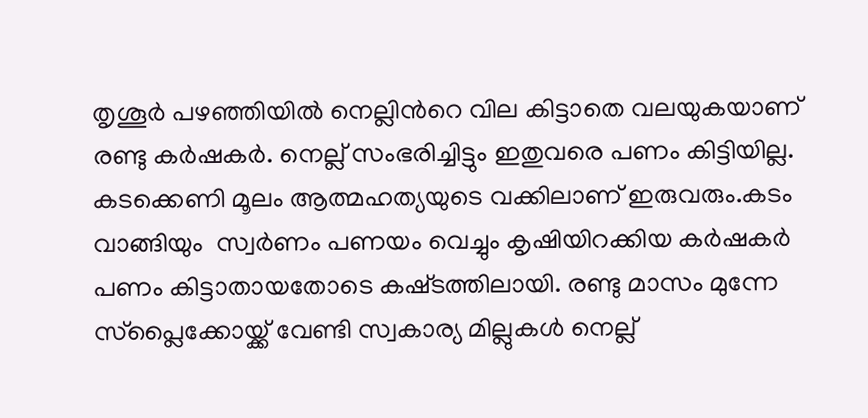തൃശൂര്‍ പഴഞ്ഞിയില്‍ നെല്ലിന്‍റെ വില കിട്ടാതെ വലയുകയാണ് രണ്ടു കര്‍ഷകര്‍. നെല്ല് സംഭരിച്ചിട്ടും ഇതുവരെ പണം കിട്ടിയില്ല. കടക്കെണി മൂലം ആത്മഹത്യയുടെ വക്കിലാണ് ഇരുവരും.കടം വാങ്ങിയും  സ്വര്‍‍ണം പണയം വെച്ചും കൃഷിയിറക്കിയ കര്‍ഷകര്‍ പണം കിട്ടാതായതോടെ കഷ്‍ടത്തിലായി. രണ്ടു മാസം മുന്നേ സ്പ്ലൈക്കോയ്ക്ക് വേണ്ടി സ്വകാര്യ മില്ലുകള്‍ നെല്ല്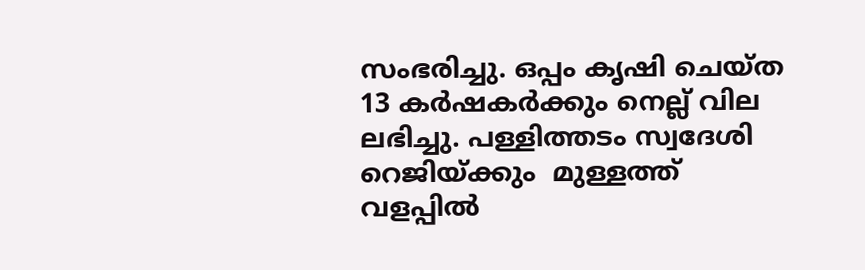സംഭരിച്ചു. ഒപ്പം കൃഷി ചെയ്ത 13 കര്‍ഷകര്‍ക്കും നെല്ല് വില ലഭിച്ചു. പള്ളിത്തടം സ്വദേശി റെ‍‍ജിയ‍്ക്കും  മുള്ളത്ത് വളപ്പില്‍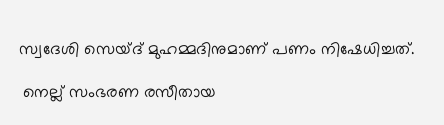സ്വദേശി സെയ്‍ദ് മുഹമ്മദിനുമാണ് പണം നിഷേധിച്ചത്.

 നെല്ല് സംഭരണ രസീതായ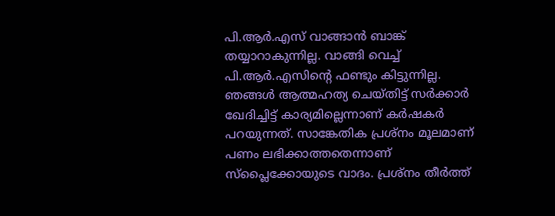പി.ആര്‍.എസ് വാങ്ങാന്‍ ബാങ്ക് തയ്യാറാകുന്നില്ല. വാങ്ങി വെച്ച് പി.ആര്‍.എസിന്‍റെ ഫണ്ടും കിട്ടുന്നില്ല. ഞങ്ങള്‍ ആത്മഹത്യ ചെയ്തിട്ട് സര്‍ക്കാര്‍ ഖേദിച്ചിട്ട് കാര്യമില്ലെന്നാണ് കര്‍ഷകര്‍ പറയുന്നത്. സാങ്കേതിക പ്രശ്നം മൂലമാണ് പണം ലഭിക്കാത്തതെന്നാണ് സ്പ്ലൈക്കോയുടെ വാദം. പ്രശ്നം തീര്‍ത്ത്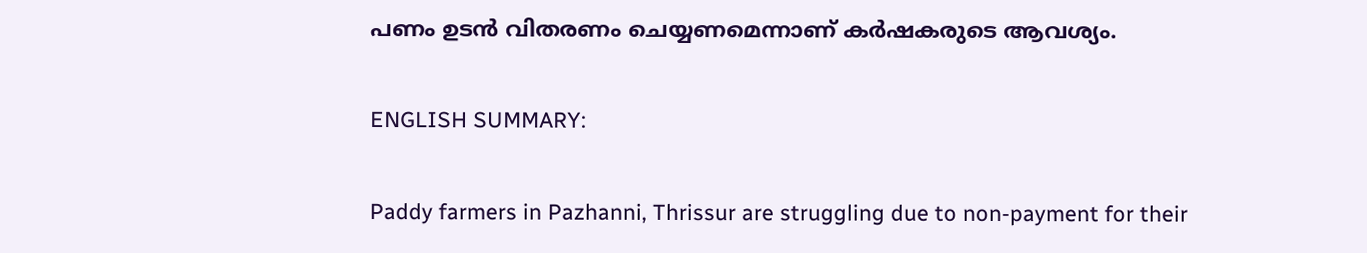പണം ഉടന്‍ വിതരണം ചെയ്യണമെന്നാണ് കര്‍ഷകരുടെ ആവശ്യം.

ENGLISH SUMMARY:

Paddy farmers in Pazhanni, Thrissur are struggling due to non-payment for their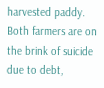harvested paddy. Both farmers are on the brink of suicide due to debt,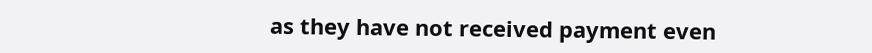as they have not received payment even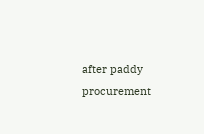after paddy procurement